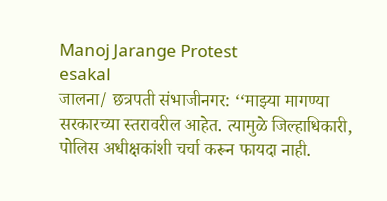Manoj Jarange Protest
esakal
जालना/ छत्रपती संभाजीनगर: ‘‘माझ्या मागण्या सरकारच्या स्तरावरील आहेत. त्यामुळे जिल्हाधिकारी, पोलिस अधीक्षकांशी चर्चा करून फायदा नाही.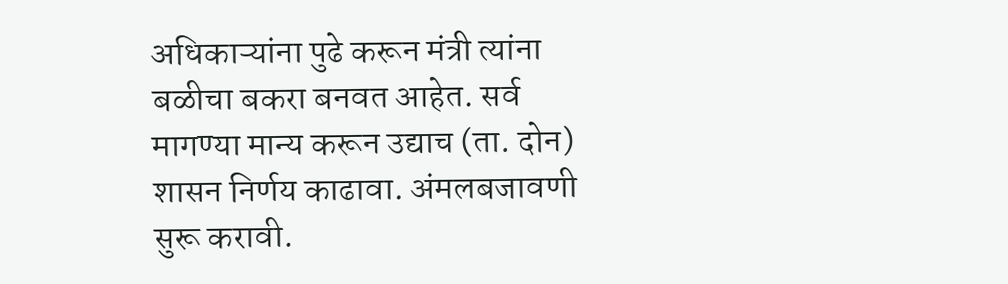अधिकाऱ्यांना पुढे करून मंत्री त्यांना बळीचा बकरा बनवत आहेत. सर्व मागण्या मान्य करून उद्याच (ता. दोन) शासन निर्णय काढावा. अंमलबजावणी सुरू करावी.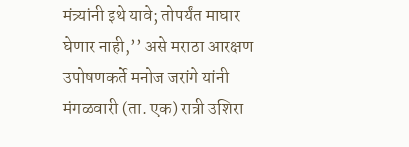मंत्र्यांनी इथे यावे; तोपर्यंत माघार घेणार नाही,’’ असे मराठा आरक्षण उपोषणकर्ते मनोज जरांगे यांनी मंगळवारी (ता. एक) रात्री उशिरा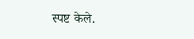स्पष्ट केले.